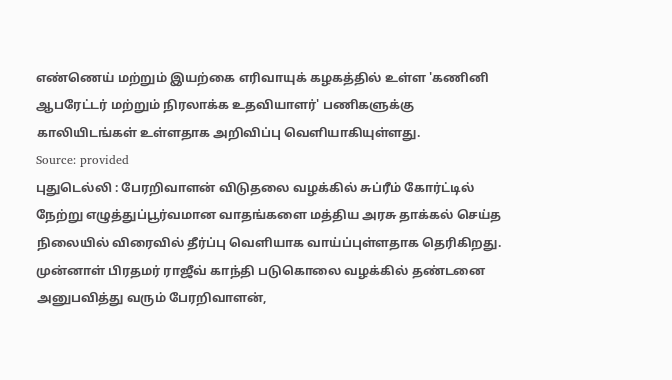எண்ணெய் மற்றும் இயற்கை எரிவாயுக் கழகத்தில் உள்ள 'கணினி ஆபரேட்டர் மற்றும் நிரலாக்க உதவியாளர்' பணிகளுக்கு காலியிடங்கள் உள்ளதாக அறிவிப்பு வெளியாகியுள்ளது.
Source: provided
புதுடெல்லி : பேரறிவாளன் விடுதலை வழக்கில் சுப்ரீம் கோர்ட்டில் நேற்று எழுத்துப்பூர்வமான வாதங்களை மத்திய அரசு தாக்கல் செய்த நிலையில் விரைவில் தீர்ப்பு வெளியாக வாய்ப்புள்ளதாக தெரிகிறது.
முன்னாள் பிரதமர் ராஜீவ் காந்தி படுகொலை வழக்கில் தண்டனை அனுபவித்து வரும் பேரறிவாளன்,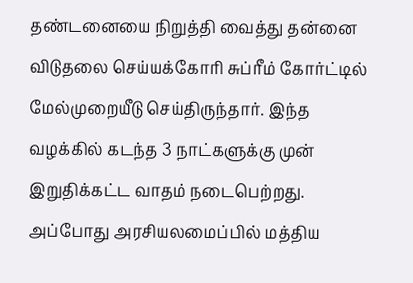தண்டனையை நிறுத்தி வைத்து தன்னை விடுதலை செய்யக்கோரி சுப்ரீம் கோர்ட்டில் மேல்முறையீடு செய்திருந்தார். இந்த வழக்கில் கடந்த 3 நாட்களுக்கு முன் இறுதிக்கட்ட வாதம் நடைபெற்றது.
அப்போது அரசியலமைப்பில் மத்திய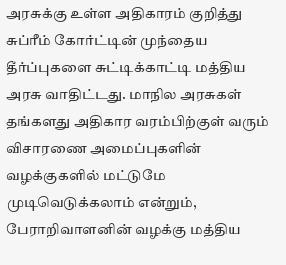அரசுக்கு உள்ள அதிகாரம் குறித்து சுப்ரீம் கோர்ட்டின் முந்தைய தீர்ப்புகளை சுட்டிக்காட்டி மத்திய அரசு வாதிட்டது. மாநில அரசுகள் தங்களது அதிகார வரம்பிற்குள் வரும் விசாரணை அமைப்புகளின் வழக்குகளில் மட்டுமே முடிவெடுக்கலாம் என்றும், பேராறிவாளனின் வழக்கு மத்திய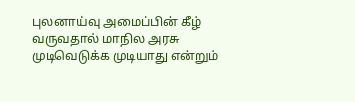புலனாய்வு அமைப்பின் கீழ் வருவதால் மாநில அரசு முடிவெடுக்க முடியாது என்றும்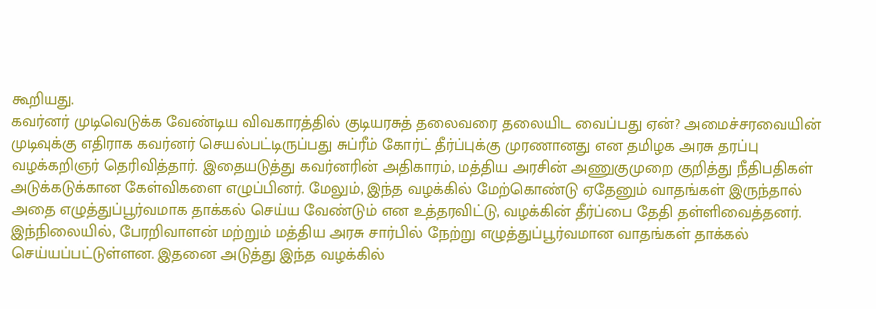கூறியது.
கவர்னர் முடிவெடுக்க வேண்டிய விவகாரத்தில் குடியரசுத் தலைவரை தலையிட வைப்பது ஏன்? அமைச்சரவையின் முடிவுக்கு எதிராக கவர்னர் செயல்பட்டிருப்பது சுப்ரீம் கோர்ட் தீர்ப்புக்கு முரணானது என தமிழக அரசு தரப்பு வழக்கறிஞர் தெரிவித்தார். இதையடுத்து கவர்னரின் அதிகாரம், மத்திய அரசின் அணுகுமுறை குறித்து நீதிபதிகள் அடுக்கடுக்கான கேள்விகளை எழுப்பினர். மேலும், இந்த வழக்கில் மேற்கொண்டு ஏதேனும் வாதங்கள் இருந்தால் அதை எழுத்துப்பூர்வமாக தாக்கல் செய்ய வேண்டும் என உத்தரவிட்டு, வழக்கின் தீர்ப்பை தேதி தள்ளிவைத்தனர்.
இந்நிலையில், பேரறிவாளன் மற்றும் மத்திய அரசு சார்பில் நேற்று எழுத்துப்பூர்வமான வாதங்கள் தாக்கல் செய்யப்பட்டுள்ளன. இதனை அடுத்து இந்த வழக்கில்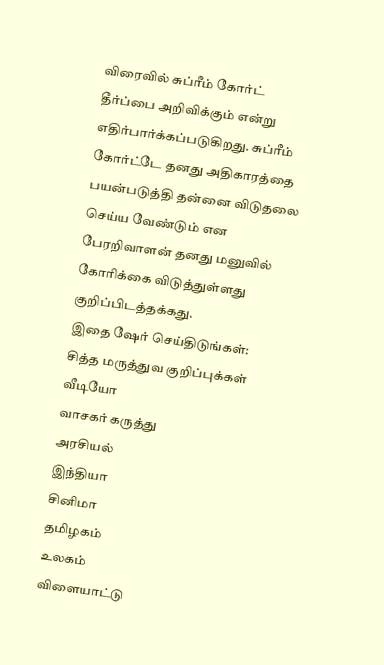விரைவில் சுப்ரீம் கோர்ட் தீர்ப்பை அறிவிக்கும் என்று எதிர்பார்க்கப்படுகிறது. சுப்ரீம் கோர்ட்டே தனது அதிகாரத்தை பயன்படுத்தி தன்னை விடுதலை செய்ய வேண்டும் என பேரறிவாளன் தனது மனுவில் கோரிக்கை விடுத்துள்ளது குறிப்பிடத்தக்கது.
இதை ஷேர் செய்திடுங்கள்:
சித்த மருத்துவ குறிப்புக்கள்
வீடியோ
வாசகர் கருத்து
அரசியல்
இந்தியா
சினிமா
தமிழகம்
உலகம்
விளையாட்டு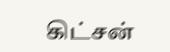கிட்சன்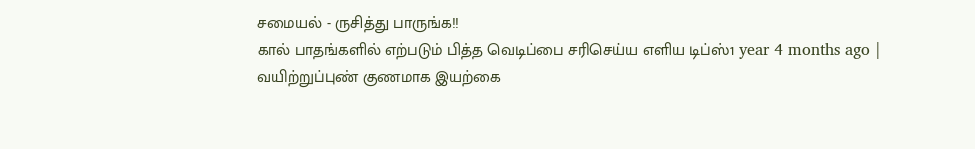சமையல் - ருசித்து பாருங்க!!
கால் பாதங்களில் எற்படும் பித்த வெடிப்பை சரிசெய்ய எளிய டிப்ஸ்1 year 4 months ago |
வயிற்றுப்புண் குணமாக இயற்கை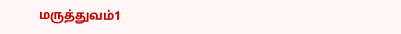மருத்துவம்1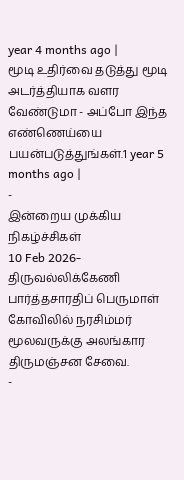year 4 months ago |
மூடி உதிர்வை தடுத்து மூடி அடர்த்தியாக வளர வேண்டுமா - அப்போ இந்த எண்ணெய்யை பயன்படுத்துங்கள்.1 year 5 months ago |
-
இன்றைய முக்கிய நிகழ்ச்சிகள்
10 Feb 2026- திருவல்லிக்கேணி பார்த்தசாரதிப் பெருமாள் கோவிலில் நரசிம்மர் மூலவருக்கு அலங்கார திருமஞ்சன சேவை.
-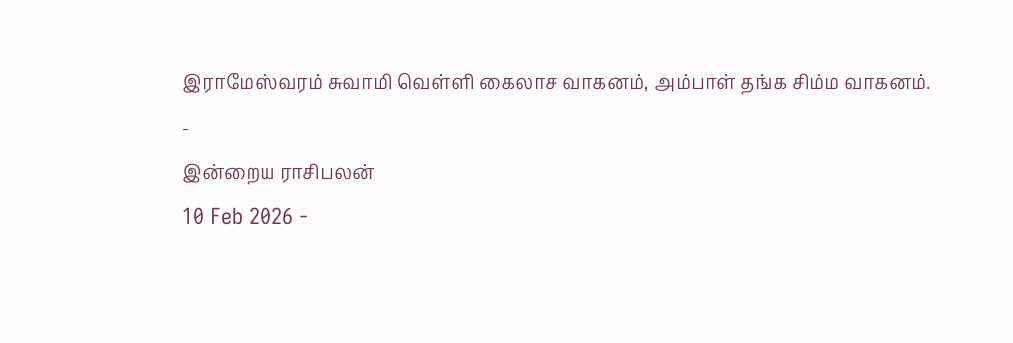இராமேஸ்வரம் சுவாமி வெள்ளி கைலாச வாகனம், அம்பாள் தங்க சிம்ம வாகனம்.
-
இன்றைய ராசிபலன்
10 Feb 2026 -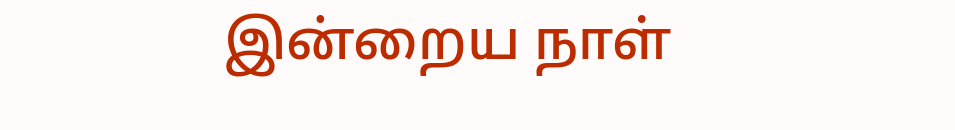இன்றைய நாள்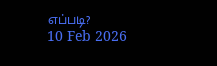எப்படி?
10 Feb 2026